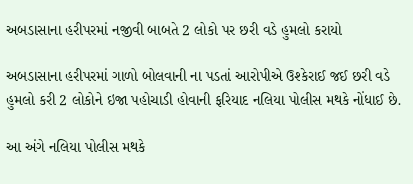અબડાસાના હરીપરમાં નજીવી બાબતે 2 લોકો પર છરી વડે હુમલો કરાયો

અબડાસાના હરીપરમાં ગાળો બોલવાની ના પડતાં આરોપીએ ઉશ્કેરાઈ જઈ છરી વડે હુમલો કરી 2 લોકોને ઇજા પહોચાડી હોવાની ફરિયાદ નલિયા પોલીસ મથકે નોંધાઈ છે.

આ અંગે નલિયા પોલીસ મથકે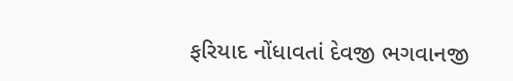ફરિયાદ નોંધાવતાં દેવજી ભગવાનજી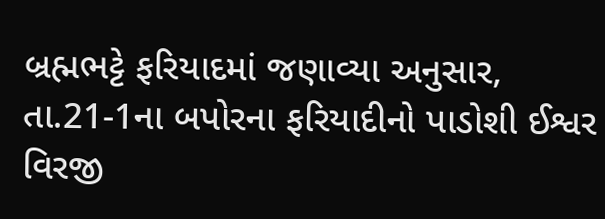બ્રહ્મભટ્ટે ફરિયાદમાં જણાવ્યા અનુસાર, તા.21-1ના બપોરના ફરિયાદીનો પાડોશી ઈશ્વર વિરજી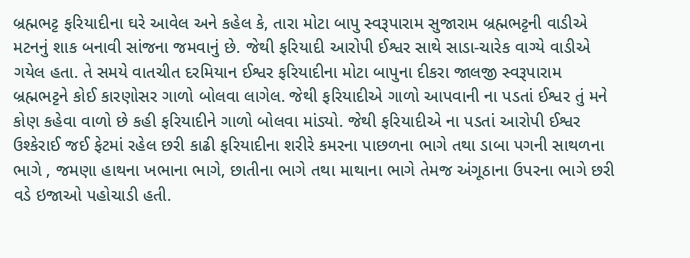બ્રહ્મભટ્ટ ફરિયાદીના ઘરે આવેલ અને કહેલ કે, તારા મોટા બાપુ સ્વરૂપારામ સુજારામ બ્રહ્મભટ્ટની વાડીએ મટનનું શાક બનાવી સાંજના જમવાનું છે. જેથી ફરિયાદી આરોપી ઈશ્વર સાથે સાડા-ચારેક વાગ્યે વાડીએ ગયેલ હતા. તે સમયે વાતચીત દરમિયાન ઈશ્વર ફરિયાદીના મોટા બાપુના દીકરા જાલજી સ્વરૂપારામ બ્રહ્મભટ્ટને કોઈ કારણોસર ગાળો બોલવા લાગેલ. જેથી ફરિયાદીએ ગાળો આપવાની ના પડતાં ઈશ્વર તું મને કોણ કહેવા વાળો છે કહી ફરિયાદીને ગાળો બોલવા માંડ્યો. જેથી ફરિયાદીએ ના પડતાં આરોપી ઈશ્વર ઉશ્કેરાઈ જઈ ફેટમાં રહેલ છરી કાઢી ફરિયાદીના શરીરે કમરના પાછળના ભાગે તથા ડાબા પગની સાથળના ભાગે , જમણા હાથના ખભાના ભાગે, છાતીના ભાગે તથા માથાના ભાગે તેમજ અંગૂઠાના ઉપરના ભાગે છરી વડે ઇજાઓ પહોચાડી હતી.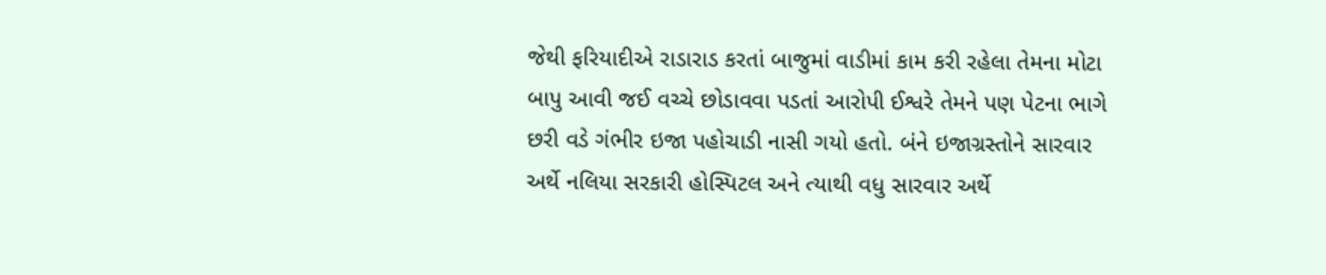જેથી ફરિયાદીએ રાડારાડ કરતાં બાજુમાં વાડીમાં કામ કરી રહેલા તેમના મોટા બાપુ આવી જઈ વચ્ચે છોડાવવા પડતાં આરોપી ઈશ્વરે તેમને પણ પેટના ભાગે છરી વડે ગંભીર ઇજા પહોચાડી નાસી ગયો હતો. બંને ઇજાગ્રસ્તોને સારવાર અર્થે નલિયા સરકારી હોસ્પિટલ અને ત્યાથી વધુ સારવાર અર્થે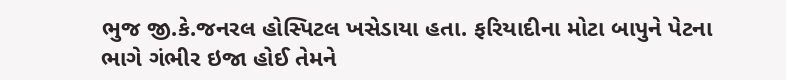ભુજ જી.કે.જનરલ હોસ્પિટલ ખસેડાયા હતા. ફરિયાદીના મોટા બાપુને પેટના ભાગે ગંભીર ઇજા હોઈ તેમને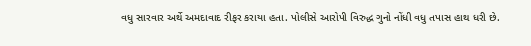વધુ સારવાર અર્થે અમદાવાદ રીફર કરાયા હતા. પોલીસે આરોપી વિરુદ્ધ ગુનો નોંધી વધુ તપાસ હાથ ધરી છે.